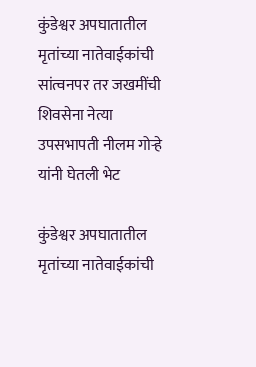कुंडेश्वर अपघातातील मृतांच्या नातेवाईकांची सांत्वनपर तर जखमींची शिवसेना नेत्या उपसभापती नीलम गोऱ्हे यांनी घेतली भेट

कुंडेश्वर अपघातातील मृतांच्या नातेवाईकांची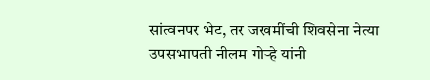सांत्वनपर भेट, तर जखमींची शिवसेना नेत्या उपसभापती नीलम गोऱ्हे यांनी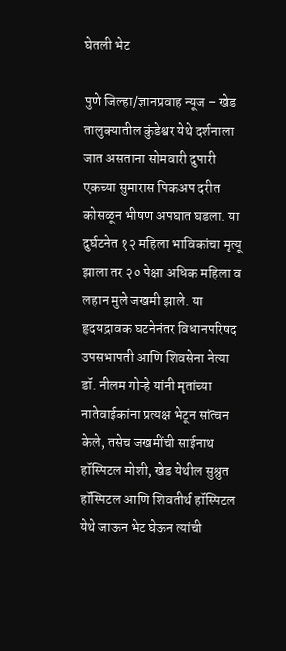घेतली भेट

पुणे जिल्हा/ज्ञानप्रवाह न्यूज – खेड तालुक्यातील कुंडेश्वर येथे दर्शनाला जात असताना सोमवारी दुपारी एकच्या सुमारास पिकअप दरीत कोसळून भीषण अपघात घडला. या दुर्घटनेत १२ महिला भाविकांचा मृत्यू झाला तर २० पेक्षा अधिक महिला व लहान मुले जखमी झाले. या हृदयद्रावक घटनेनंतर विधानपरिषद उपसभापती आणि शिवसेना नेत्या डॉ. नीलम गोऱ्हे यांनी मृतांच्या नातेवाईकांना प्रत्यक्ष भेटून सांत्वन केले, तसेच जखमींची साईनाथ हॉस्पिटल मोशी, खेड येथील सुश्रुत हॉस्पिटल आणि शिवतीर्थ हॉस्पिटल येथे जाऊन भेट घेऊन त्यांची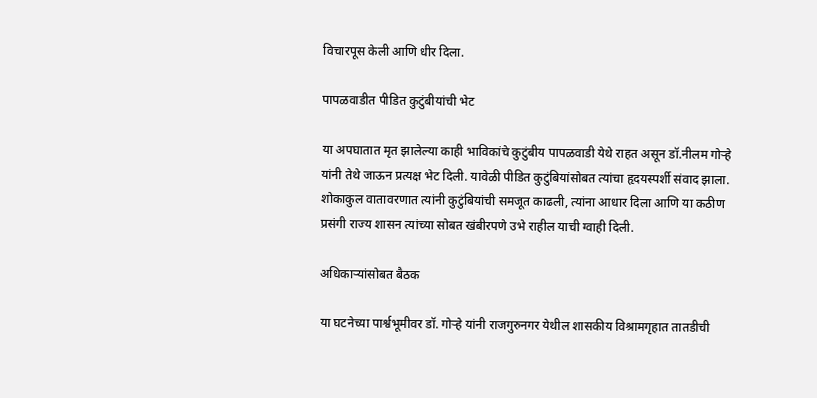विचारपूस केली आणि धीर दिला.

पापळवाडीत पीडित कुटुंबीयांची भेट

या अपघातात मृत झालेल्या काही भाविकांचे कुटुंबीय पापळवाडी येथे राहत असून डॉ.नीलम गोऱ्हे यांनी तेथे जाऊन प्रत्यक्ष भेट दिली. यावेळी पीडित कुटुंबियांसोबत त्यांचा हृदयस्पर्शी संवाद झाला. शोकाकुल वातावरणात त्यांनी कुटुंबियांची समजूत काढली, त्यांना आधार दिला आणि या कठीण प्रसंगी राज्य शासन त्यांच्या सोबत खंबीरपणे उभे राहील याची ग्वाही दिली.

अधिकाऱ्यांसोबत बैठक

या घटनेच्या पार्श्वभूमीवर डॉ. गोऱ्हे यांनी राजगुरुनगर येथील शासकीय विश्रामगृहात तातडीची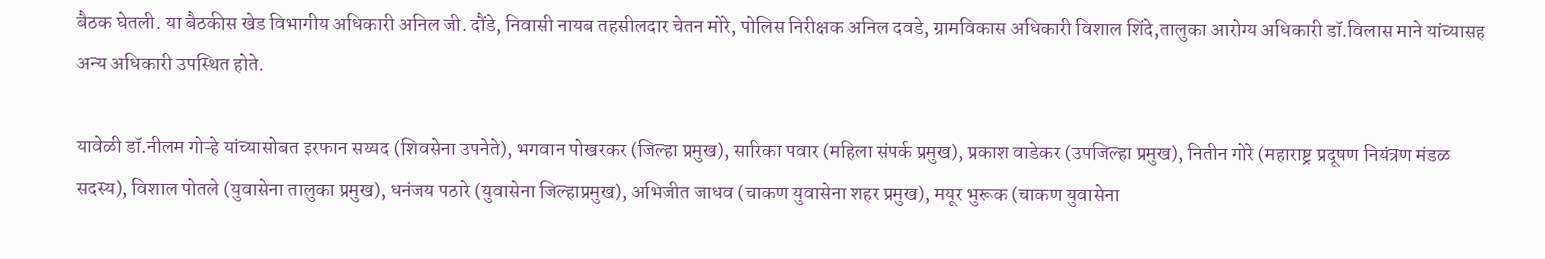बैठक घेतली. या बैठकीस खेड विभागीय अधिकारी अनिल जी. दौंडे, निवासी नायब तहसीलदार चेतन मोरे, पोलिस निरीक्षक अनिल दवडे, ग्रामविकास अधिकारी विशाल शिंदे,तालुका आरोग्य अधिकारी डॉ.विलास माने यांच्यासह अन्य अधिकारी उपस्थित होते.

यावेळी डॉ.नीलम गोऱ्हे यांच्यासोबत इरफान सय्यद (शिवसेना उपनेते), भगवान पोखरकर (जिल्हा प्रमुख), सारिका पवार (महिला संपर्क प्रमुख), प्रकाश वाडेकर (उपजिल्हा प्रमुख), नितीन गोरे (महाराष्ट्र प्रदूषण नियंत्रण मंडळ सदस्य), विशाल पोतले (युवासेना तालुका प्रमुख), धनंजय पठारे (युवासेना जिल्हाप्रमुख), अभिजीत जाधव (चाकण युवासेना शहर प्रमुख), मयूर भुरूक (चाकण युवासेना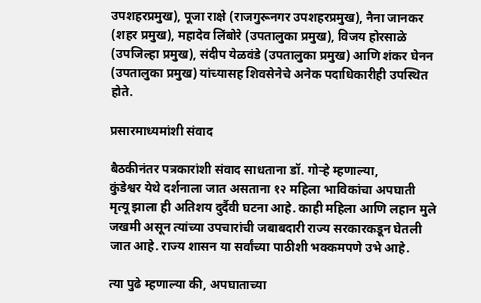उपशहरप्रमुख), पूजा राक्षे (राजगुरूनगर उपशहरप्रमुख), नैना जानकर (शहर प्रमुख), महादेव लिंबोरे (उपतालुका प्रमुख), विजय होरसाळे (उपजिल्हा प्रमुख), संदीप येळवंडे (उपतालुका प्रमुख) आणि शंकर घेनन (उपतालुका प्रमुख) यांच्यासह शिवसेनेचे अनेक पदाधिकारीही उपस्थित होते.

प्रसारमाध्यमांशी संवाद

बैठकीनंतर पत्रकारांशी संवाद साधताना डॉ. गोऱ्हे म्हणाल्या,
कुंडेश्वर येथे दर्शनाला जात असताना १२ महिला भाविकांचा अपघाती मृत्यू झाला ही अतिशय दुर्दैवी घटना आहे. काही महिला आणि लहान मुले जखमी असून त्यांच्या उपचारांची जबाबदारी राज्य सरकारकडून घेतली जात आहे. राज्य शासन या सर्वांच्या पाठीशी भक्कमपणे उभे आहे.

त्या पुढे म्हणाल्या की, अपघाताच्या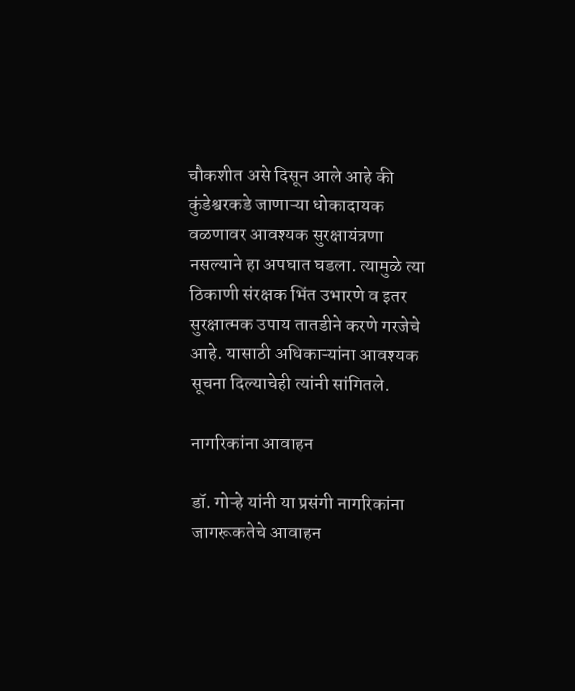चौकशीत असे दिसून आले आहे की कुंडेश्वरकडे जाणाऱ्या धोकादायक वळणावर आवश्यक सुरक्षायंत्रणा नसल्याने हा अपघात घडला. त्यामुळे त्या ठिकाणी संरक्षक भिंत उभारणे व इतर सुरक्षात्मक उपाय तातडीने करणे गरजेचे आहे. यासाठी अधिकाऱ्यांना आवश्यक सूचना दिल्याचेही त्यांनी सांगितले.

नागरिकांना आवाहन

डॉ. गोऱ्हे यांनी या प्रसंगी नागरिकांना जागरूकतेचे आवाहन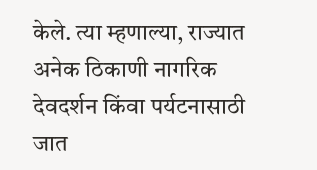केले. त्या म्हणाल्या, राज्यात अनेक ठिकाणी नागरिक देवदर्शन किंवा पर्यटनासाठी जात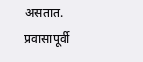असतात. प्रवासापूर्वी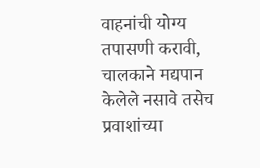वाहनांची योग्य तपासणी करावी, चालकाने मद्यपान केलेले नसावे तसेच प्रवाशांच्या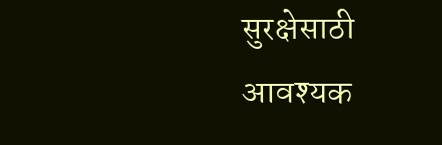सुरक्षेसाठी आवश्यक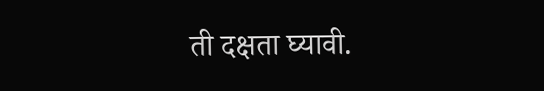ती दक्षता घ्यावी.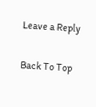Leave a Reply

Back To Top